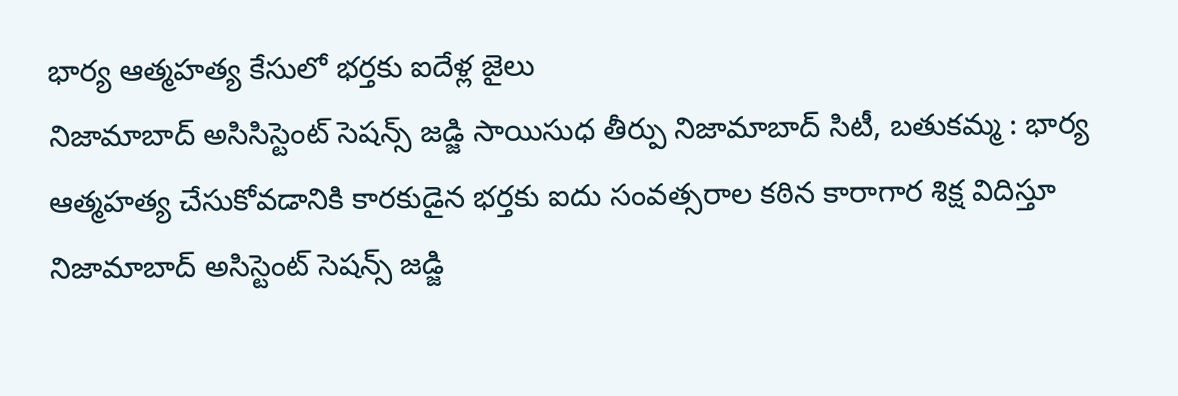భార్య ఆత్మహత్య కేసులో భర్తకు ఐదేళ్ల జైలు
నిజామాబాద్ అసిసిస్టెంట్ సెషన్స్ జడ్జి సాయిసుధ తీర్పు నిజామాబాద్ సిటీ, బతుకమ్మ : భార్య ఆత్మహత్య చేసుకోవడానికి కారకుడైన భర్తకు ఐదు సంవత్సరాల కఠిన కారాగార శిక్ష విదిస్తూ నిజామాబాద్ అసిస్టెంట్ సెషన్స్ జడ్జి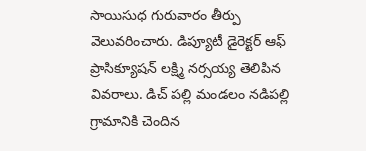సాయిసుధ గురువారం తీర్పు వెలువరించారు. డిప్యూటీ డైరెక్టర్ ఆఫ్ ప్రాసిక్యూషన్ లక్ష్మి నర్సయ్య తెలిపిన వివరాలు. డిచ్ పల్లి మండలం నడిపల్లి గ్రామానికి చెందిన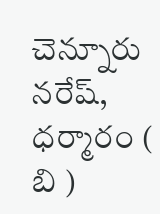చెన్నూరు నరేష్, ధర్మారం ( బి )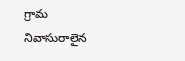గ్రామ నివాసురాలైన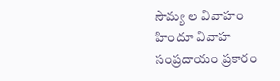సౌమ్య ల వివాహం హిందూ వివాహ సంప్రదాయం ప్రకారం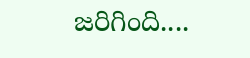జరిగింది....